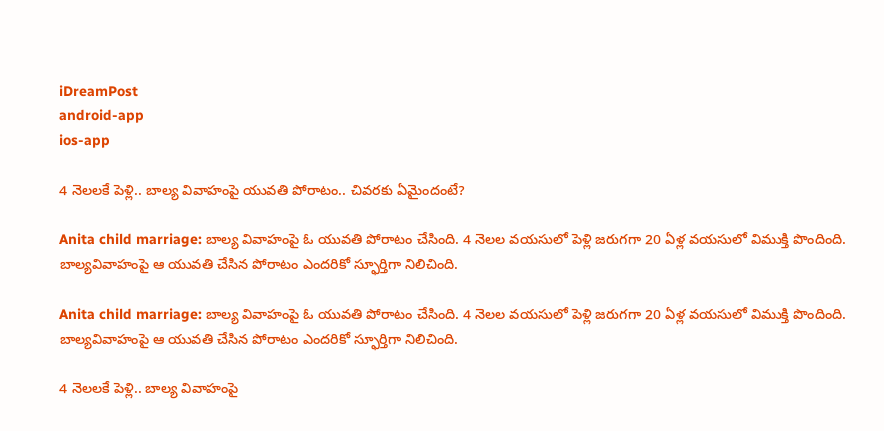iDreamPost
android-app
ios-app

4 నెలలకే పెళ్లి.. బాల్య వివాహంపై యువతి పోరాటం.. చివరకు ఏమైందంటే?

Anita child marriage: బాల్య వివాహంపై ఓ యువతి పోరాటం చేసింది. 4 నెలల వయసులో పెళ్లి జరుగగా 20 ఏళ్ల వయసులో విముక్తి పొందింది. బాల్యవివాహంపై ఆ యువతి చేసిన పోరాటం ఎందరికో స్ఫూర్తిగా నిలిచింది.

Anita child marriage: బాల్య వివాహంపై ఓ యువతి పోరాటం చేసింది. 4 నెలల వయసులో పెళ్లి జరుగగా 20 ఏళ్ల వయసులో విముక్తి పొందింది. బాల్యవివాహంపై ఆ యువతి చేసిన పోరాటం ఎందరికో స్ఫూర్తిగా నిలిచింది.

4 నెలలకే పెళ్లి.. బాల్య వివాహంపై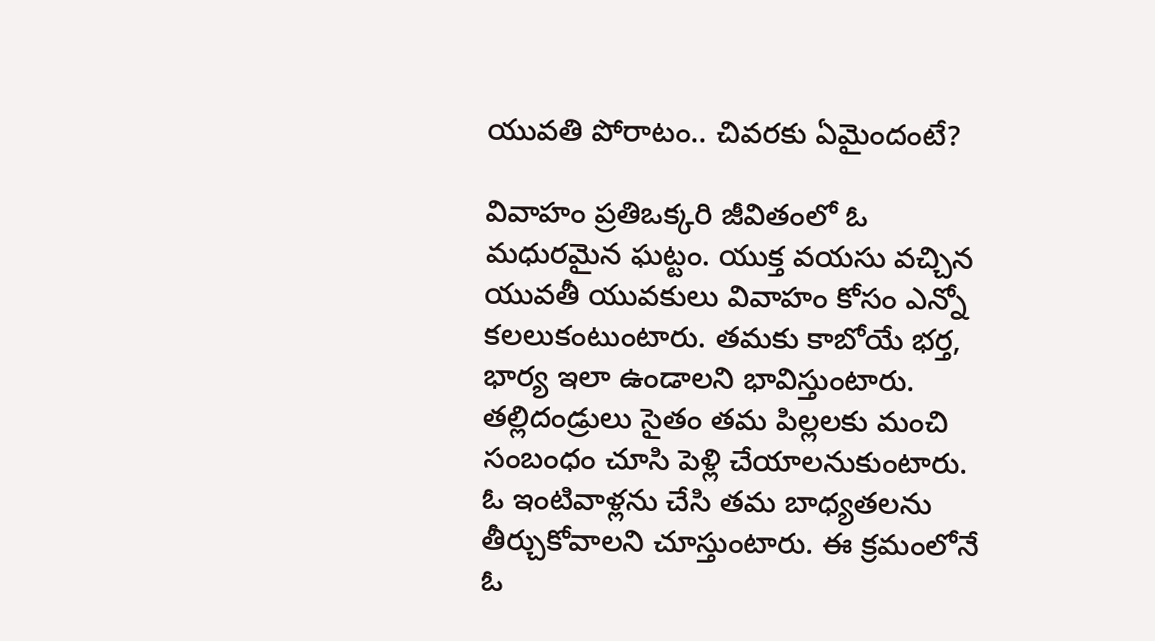యువతి పోరాటం.. చివరకు ఏమైందంటే?

వివాహం ప్రతిఒక్కరి జీవితంలో ఓ మధురమైన ఘట్టం. యుక్త వయసు వచ్చిన యువతీ యువకులు వివాహం కోసం ఎన్నో కలలుకంటుంటారు. తమకు కాబోయే భర్త, భార్య ఇలా ఉండాలని భావిస్తుంటారు. తల్లిదండ్రులు సైతం తమ పిల్లలకు మంచి సంబంధం చూసి పెళ్లి చేయాలనుకుంటారు. ఓ ఇంటివాళ్లను చేసి తమ బాధ్యతలను తీర్చుకోవాలని చూస్తుంటారు. ఈ క్రమంలోనే ఓ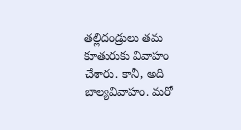తల్లిదండ్రులు తమ కూతురుకు వివాహం చేశారు. కానీ, అది బాల్యవివాహం. మరో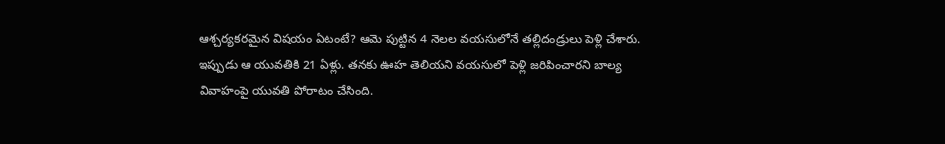ఆశ్చర్యకరమైన విషయం ఏటంటే? ఆమె పుట్టిన 4 నెలల వయసులోనే తల్లిదండ్రులు పెళ్లి చేశారు. ఇప్పుడు ఆ యువతికి 21 ఏళ్లు. తనకు ఊహ తెలియని వయసులో పెళ్లి జరిపించారని బాల్య వివాహంపై యువతి పోరాటం చేసింది.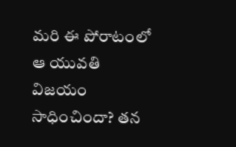మరి ఈ పోరాటంలో ఆ యువతి విజయం సాధించిందా? తన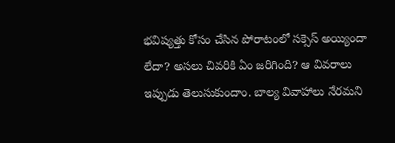భవిష్యత్తు కోసం చేసిన పోరాటంలో సక్సెస్ అయ్యిందా లేదా? అసలు చివరికి ఏం జరిగింది? ఆ వివరాలు ఇప్పుడు తెలుసుకుందాం. బాల్య వివాహాలు నేరమని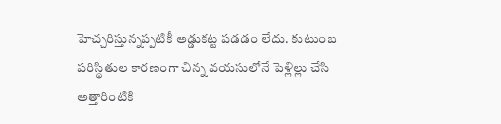హెచ్చరిస్తున్నప్పటికీ అడ్డుకట్ట పడడం లేదు. కుటుంబ పరిస్థితుల కారణంగా చిన్న వయసులోనే పెళ్లిల్లు చేసి అత్తారింటికి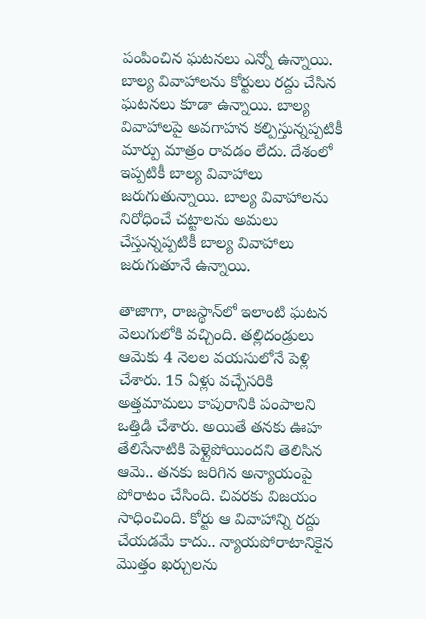పంపించిన ఘటనలు ఎన్నో ఉన్నాయి. బాల్య వివాహాలను కోర్టులు రద్దు చేసిన ఘటనలు కూడా ఉన్నాయి. బాల్య వివాహాలపై అవగాహన కల్పిస్తున్నప్పటికీ మార్పు మాత్రం రావడం లేదు. దేశంలో ఇప్పటికీ బాల్య వివాహాలు జరుగుతున్నాయి. బాల్య వివాహాలను నిరోధించే చట్టాలను అమలు చేస్తున్నప్పటికీ బాల్య వివాహాలు జరుగుతూనే ఉన్నాయి.

తాజాగా, రాజస్థాన్‌లో ఇలాంటి ఘటన వెలుగులోకి వచ్చింది. తల్లిదండ్రులు ఆమెకు 4 నెలల వయసులోనే పెళ్లి చేశారు. 15 ఏళ్లు వచ్చేసరికి అత్తమామలు కాపురానికి పంపాలని ఒత్తిడి చేశారు. అయితే తనకు ఊహ తేలిసేనాటికి పెళ్లైపోయిందని తెలిసిన ఆమె.. తనకు జరిగిన అన్యాయంపై పోరాటం చేసింది. చివరకు విజయం సాధించింది. కోర్టు ఆ వివాహాన్ని రద్దు చేయడమే కాదు.. న్యాయపోరాటానికైన మొత్తం ఖర్చులను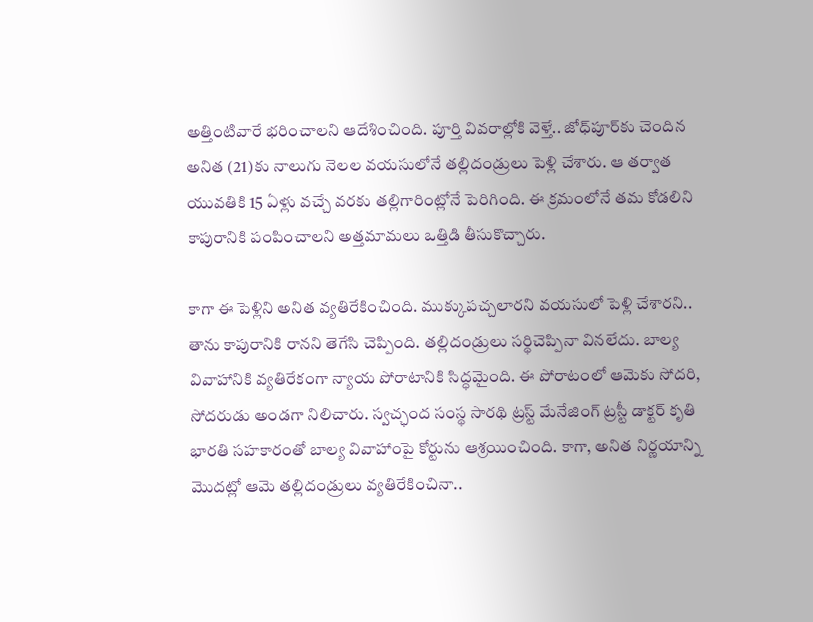అత్తింటివారే భరించాలని ఆదేశించింది. పూర్తి వివరాల్లోకి వెళ్తే.. జోధ్‌పూర్‌కు చెందిన అనిత (21)కు నాలుగు నెలల వయసులోనే తల్లిదండ్రులు పెళ్లి చేశారు. ఆ తర్వాత యువతికి 15 ఏళ్లు వచ్చే వరకు తల్లిగారింట్లోనే పెరిగింది. ఈ క్రమంలోనే తమ కోడలిని కాపురానికి పంపించాలని అత్తమామలు ఒత్తిడి తీసుకొచ్చారు.

కాగా ఈ పెళ్లిని అనిత వ్యతిరేకించింది. ముక్కుపచ్చలారని వయసులో పెళ్లి చేశారని.. తాను కాపురానికి రానని తెగేసి చెప్పింది. తల్లిదండ్రులు సర్థిచెప్పినా వినలేదు. బాల్య వివాహానికి వ్యతిరేకంగా న్యాయ పోరాటానికి సిద్ధమైంది. ఈ పోరాటంలో ఆమెకు సోదరి, సోదరుడు అండగా నిలిచారు. స్వచ్ఛంద సంస్థ సారథి ట్రస్ట్ మేనేజింగ్ ట్రస్టీ డాక్టర్ కృతి భారతి సహకారంతో బాల్య వివాహాంపై కోర్టును ఆశ్రయించింది. కాగా, అనిత నిర్ణయాన్ని మొదట్లో ఆమె తల్లిదండ్రులు వ్యతిరేకించినా..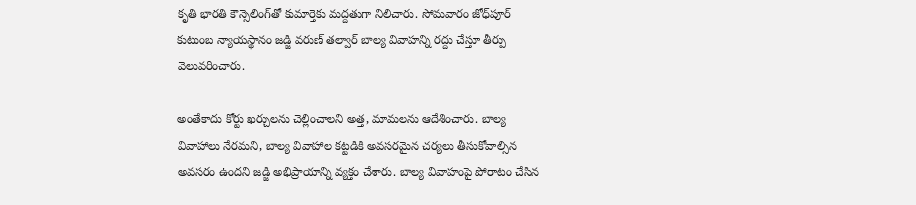కృతి భారతి కౌన్సెలింగ్‌తో కుమార్తెకు మద్దతుగా నిలిచారు. సోమవారం జోధ్‌పూర్‌ కుటుంబ న్యాయస్థానం జడ్జి వరుణ్ తల్వార్ బాల్య వివాహన్ని రద్దు చేస్తూ తీర్పు వెలువరించారు.

అంతేకాదు కోర్టు ఖర్చులను చెల్లించాలని అత్త, మామలను ఆదేశించారు. బాల్య వివాహాలు నేరమని, బాల్య వివాహాల కట్టడికి అవసరమైన చర్యలు తీసుకోవాల్సిన అవసరం ఉందని జడ్జి అభిప్రాయాన్ని వ్యక్తం చేశారు. బాల్య వివాహంపై పోరాటం చేసిన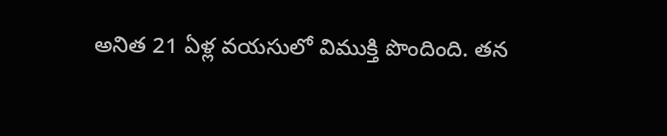అనిత 21 ఏళ్ల వయసులో విముక్తి పొందింది. తన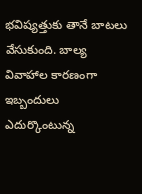భవిష్యత్తుకు తానే బాటలు వేసుకుంది. బాల్య వివాహాల కారణంగా ఇబ్బందులు ఎదుర్కొంటున్న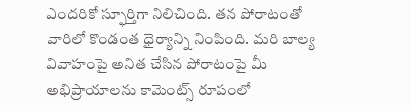ఎందరికో స్ఫూర్తిగా నిలిచింది. తన పోరాటంతో వారిలో కొండంత ధైర్యాన్ని నింపింది. మరి బాల్య వివాహంపై అనిత చేసిన పోరాటంపై మీ అభిప్రాయాలను కామెంట్స్ రూపంలో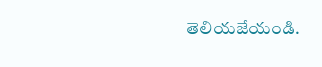తెలియజేయండి.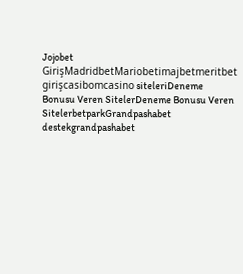Jojobet GirişMadridbetMariobetimajbetmeritbet girişcasibomcasino siteleriDeneme Bonusu Veren SitelerDeneme Bonusu Veren SitelerbetparkGrandpashabet destekgrandpashabet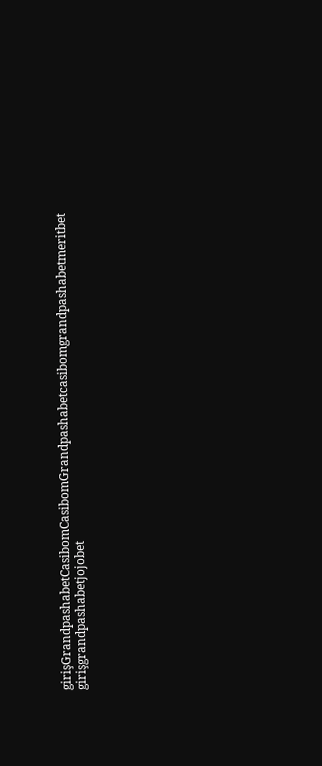girişGrandpashabetCasibomCasibomGrandpashabetcasibomgrandpashabetmeritbet girişgrandpashabetjojobet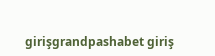girişgrandpashabet giriş